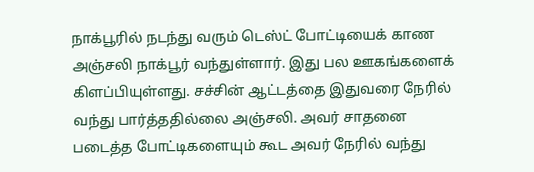நாக்பூரில் நடந்து வரும் டெஸ்ட் போட்டியைக் காண அஞ்சலி நாக்பூர் வந்துள்ளார். இது பல ஊகங்களைக் கிளப்பியுள்ளது. சச்சின் ஆட்டத்தை இதுவரை நேரில் வந்து பார்த்ததில்லை அஞ்சலி. அவர் சாதனை படைத்த போட்டிகளையும் கூட அவர் நேரில் வந்து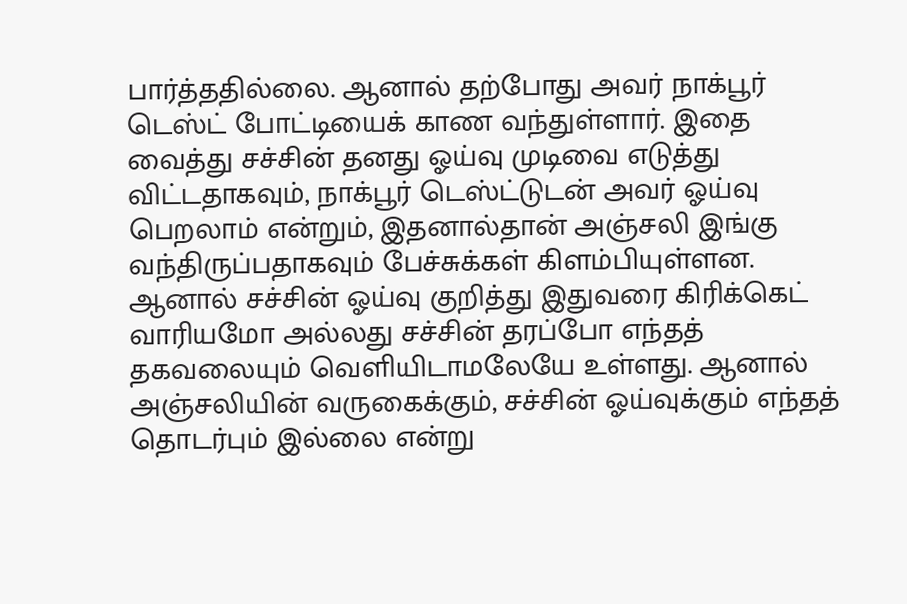பார்த்ததில்லை. ஆனால் தற்போது அவர் நாக்பூர் டெஸ்ட் போட்டியைக் காண வந்துள்ளார். இதை வைத்து சச்சின் தனது ஓய்வு முடிவை எடுத்து விட்டதாகவும், நாக்பூர் டெஸ்ட்டுடன் அவர் ஓய்வு பெறலாம் என்றும், இதனால்தான் அஞ்சலி இங்கு வந்திருப்பதாகவும் பேச்சுக்கள் கிளம்பியுள்ளன.
ஆனால் சச்சின் ஓய்வு குறித்து இதுவரை கிரிக்கெட் வாரியமோ அல்லது சச்சின் தரப்போ எந்தத் தகவலையும் வெளியிடாமலேயே உள்ளது. ஆனால் அஞ்சலியின் வருகைக்கும், சச்சின் ஓய்வுக்கும் எந்தத் தொடர்பும் இல்லை என்று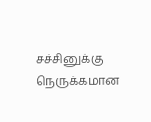சச்சினுக்கு நெருக்கமான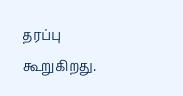தரப்பு கூறுகிறது.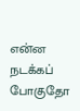என்ன நடக்கப் போகுதோ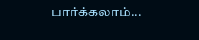பார்க்கலாம்...